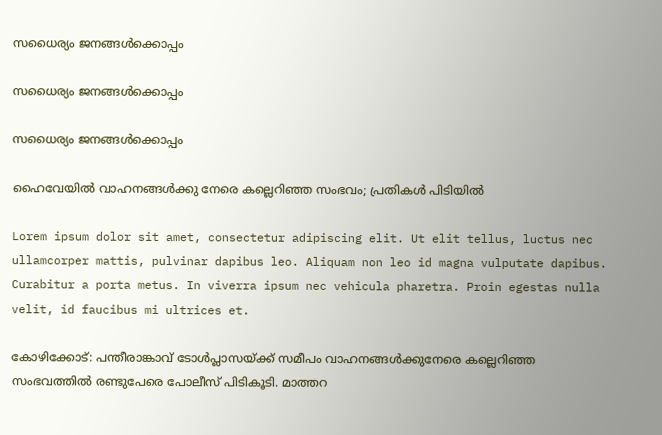സധൈര്യം ജനങ്ങൾക്കൊപ്പം

സധൈര്യം ജനങ്ങൾക്കൊപ്പം

സധൈര്യം ജനങ്ങൾക്കൊപ്പം

ഹൈവേയിൽ വാഹനങ്ങൾക്കു നേരെ കല്ലെറിഞ്ഞ സംഭവം; പ്രതികൾ പിടിയിൽ

Lorem ipsum dolor sit amet, consectetur adipiscing elit. Ut elit tellus, luctus nec ullamcorper mattis, pulvinar dapibus leo. Aliquam non leo id magna vulputate dapibus. Curabitur a porta metus. In viverra ipsum nec vehicula pharetra. Proin egestas nulla velit, id faucibus mi ultrices et.

കോഴിക്കോട്: പന്തീരാങ്കാവ് ടോൾപ്ലാസയ്ക്ക് സമീപം വാഹനങ്ങൾക്കുനേരെ കല്ലെറിഞ്ഞ സംഭവത്തിൽ രണ്ടുപേരെ പോലീസ് പിടികൂടി. മാത്തറ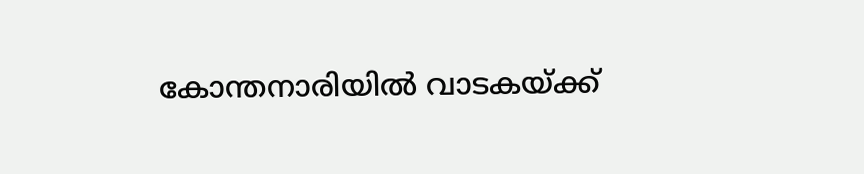കോന്തനാരിയിൽ വാടകയ്ക്ക്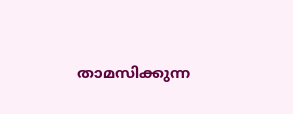താമസിക്കുന്ന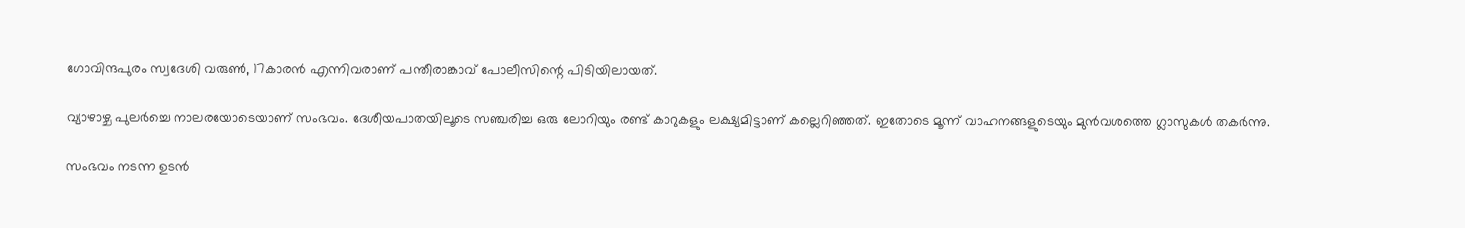ഗോവിന്ദപുരം സ്വദേശി വരുണ്‍, 17കാരൻ എന്നിവരാണ് പന്തീരാങ്കാവ് പോലീസിന്റെ പിടിയിലായത്.

വ്യാഴാഴ്ച പുലർച്ചെ നാലരയോടെയാണ് സംഭവം. ദേശീയപാതയിലൂടെ സഞ്ചരിച്ച ഒരു ലോറിയും രണ്ട് കാറുകളും ലക്ഷ്യമിട്ടാണ് കല്ലെറിഞ്ഞത്. ഇതോടെ മൂന്ന് വാഹനങ്ങളുടെയും മുൻവശത്തെ ഗ്ലാസുകൾ തകർന്നു.

സംഭവം നടന്ന ഉടൻ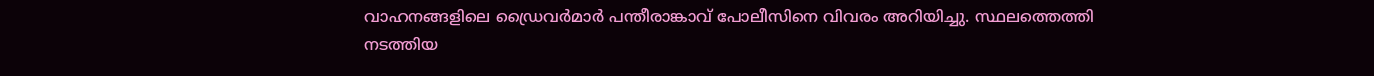വാഹനങ്ങളിലെ ഡ്രൈവർമാർ പന്തീരാങ്കാവ് പോലീസിനെ വിവരം അറിയിച്ചു. സ്ഥലത്തെത്തി നടത്തിയ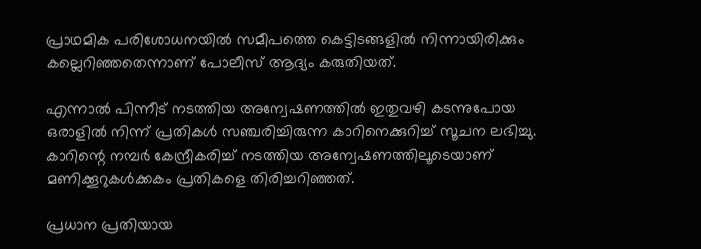പ്രാഥമിക പരിശോധനയിൽ സമീപത്തെ കെട്ടിടങ്ങളിൽ നിന്നായിരിക്കും കല്ലെറിഞ്ഞതെന്നാണ് പോലീസ് ആദ്യം കരുതിയത്.

എന്നാൽ പിന്നീട് നടത്തിയ അന്വേഷണത്തിൽ ഇതുവഴി കടന്നുപോയ ഒരാളിൽ നിന്ന് പ്രതികൾ സഞ്ചരിച്ചിരുന്ന കാറിനെക്കുറിച്ച് സൂചന ലഭിച്ചു. കാറിന്റെ നമ്പർ കേന്ദ്രീകരിച്ച് നടത്തിയ അന്വേഷണത്തിലൂടെയാണ് മണിക്കൂറുകൾക്കകം പ്രതികളെ തിരിച്ചറിഞ്ഞത്.

പ്രധാന പ്രതിയായ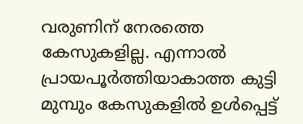വരുണിന് നേരത്തെ കേസുകളില്ല. എന്നാൽ പ്രായപൂർത്തിയാകാത്ത കുട്ടി മുമ്പും കേസുകളിൽ ഉൾപ്പെട്ട്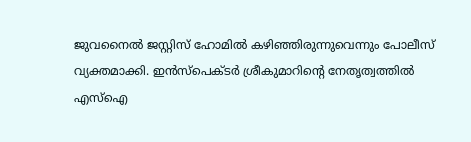ജുവനൈൽ ജസ്റ്റിസ് ഹോമിൽ കഴിഞ്ഞിരുന്നുവെന്നും പോലീസ് വ്യക്തമാക്കി. ഇൻസ്പെക്ടർ ശ്രീകുമാറിന്റെ നേതൃത്വത്തിൽ എസ്‌ഐ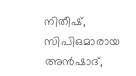നിതീഷ്, സിപിഒമാരായ അൻഷാദ്,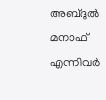അബ്ദുൽ മനാഫ് എന്നിവർ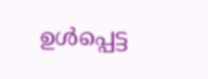ഉൾപ്പെട്ട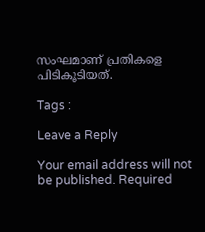സംഘമാണ് പ്രതികളെ പിടികൂടിയത്.

Tags :

Leave a Reply

Your email address will not be published. Required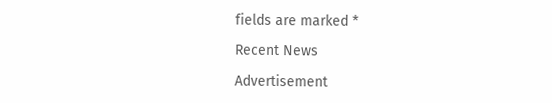fields are marked *

Recent News

Advertisement